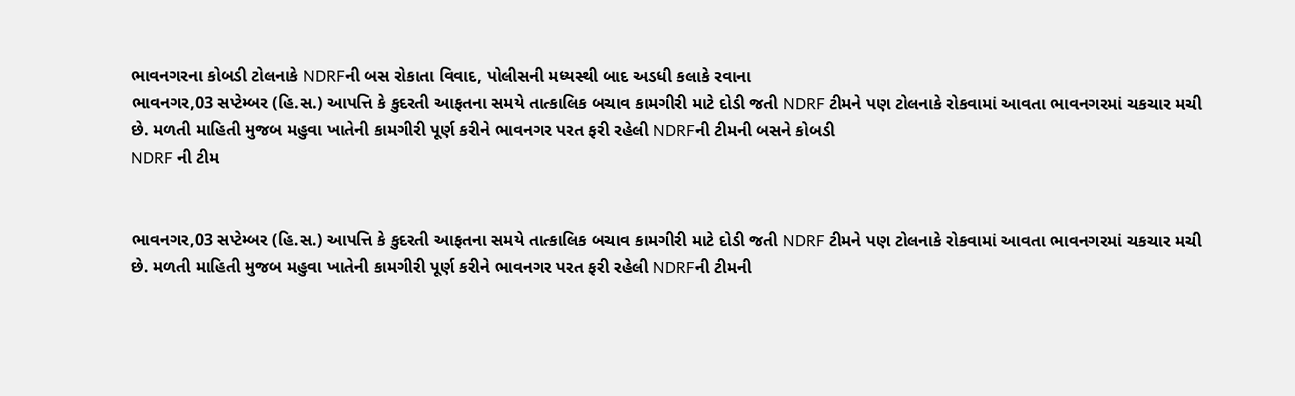ભાવનગરના કોબડી ટોલનાકે NDRFની બસ રોકાતા વિવાદ, પોલીસની મધ્યસ્થી બાદ અડધી કલાકે રવાના
ભાવનગર,03 સપ્ટેમ્બર (હિ.સ.) આપત્તિ કે કુદરતી આફતના સમયે તાત્કાલિક બચાવ કામગીરી માટે દોડી જતી NDRF ટીમને પણ ટોલનાકે રોકવામાં આવતા ભાવનગરમાં ચકચાર મચી છે. મળતી માહિતી મુજબ મહુવા ખાતેની કામગીરી પૂર્ણ કરીને ભાવનગર પરત ફરી રહેલી NDRFની ટીમની બસને કોબડી
NDRF ની ટીમ


ભાવનગર,03 સપ્ટેમ્બર (હિ.સ.) આપત્તિ કે કુદરતી આફતના સમયે તાત્કાલિક બચાવ કામગીરી માટે દોડી જતી NDRF ટીમને પણ ટોલનાકે રોકવામાં આવતા ભાવનગરમાં ચકચાર મચી છે. મળતી માહિતી મુજબ મહુવા ખાતેની કામગીરી પૂર્ણ કરીને ભાવનગર પરત ફરી રહેલી NDRFની ટીમની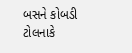બસને કોબડી ટોલનાકે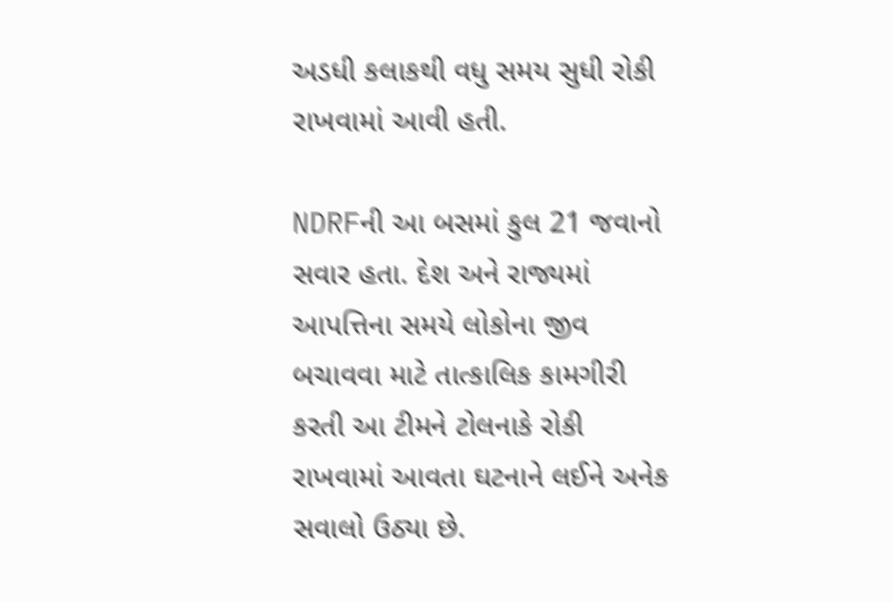અડધી કલાકથી વધુ સમય સુધી રોકી રાખવામાં આવી હતી.

NDRFની આ બસમાં કુલ 21 જવાનો સવાર હતા. દેશ અને રાજ્યમાં આપત્તિના સમયે લોકોના જીવ બચાવવા માટે તાત્કાલિક કામગીરી કરતી આ ટીમને ટોલનાકે રોકી રાખવામાં આવતા ઘટનાને લઈને અનેક સવાલો ઉઠ્યા છે.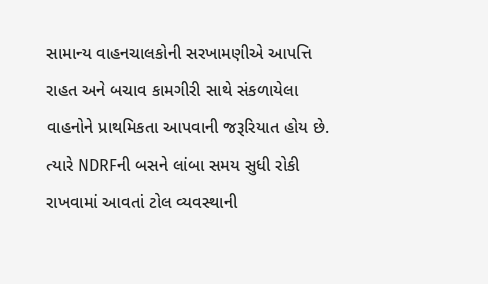સામાન્ય વાહનચાલકોની સરખામણીએ આપત્તિ રાહત અને બચાવ કામગીરી સાથે સંકળાયેલા વાહનોને પ્રાથમિકતા આપવાની જરૂરિયાત હોય છે. ત્યારે NDRFની બસને લાંબા સમય સુધી રોકી રાખવામાં આવતાં ટોલ વ્યવસ્થાની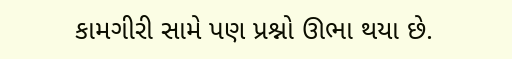કામગીરી સામે પણ પ્રશ્નો ઊભા થયા છે.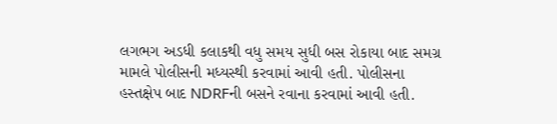લગભગ અડધી કલાકથી વધુ સમય સુધી બસ રોકાયા બાદ સમગ્ર મામલે પોલીસની મધ્યસ્થી કરવામાં આવી હતી. પોલીસના હસ્તક્ષેપ બાદ NDRFની બસને રવાના કરવામાં આવી હતી.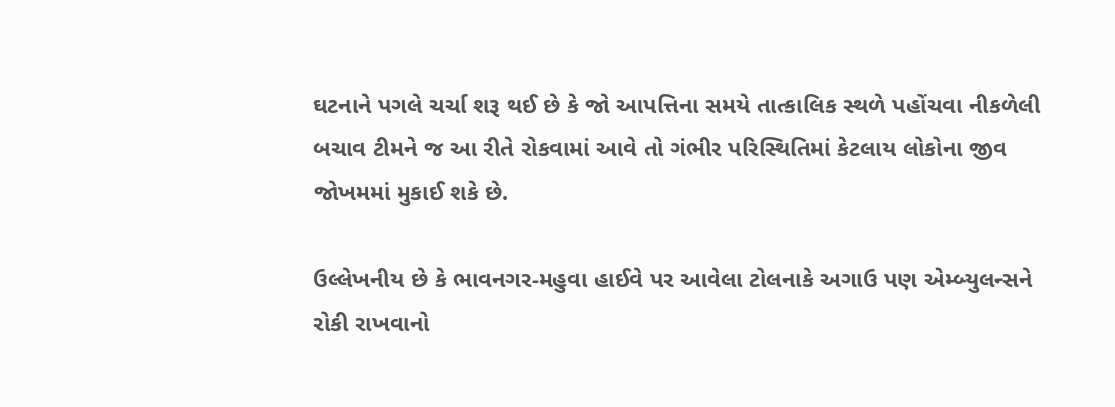ઘટનાને પગલે ચર્ચા શરૂ થઈ છે કે જો આપત્તિના સમયે તાત્કાલિક સ્થળે પહોંચવા નીકળેલી બચાવ ટીમને જ આ રીતે રોકવામાં આવે તો ગંભીર પરિસ્થિતિમાં કેટલાય લોકોના જીવ જોખમમાં મુકાઈ શકે છે.

ઉલ્લેખનીય છે કે ભાવનગર-મહુવા હાઈવે પર આવેલા ટોલનાકે અગાઉ પણ એમ્બ્યુલન્સને રોકી રાખવાનો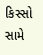કિસ્સો સામે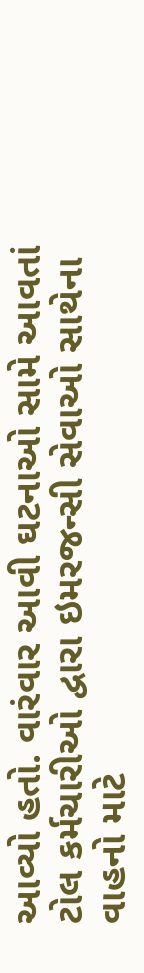આવ્યો હતો. વારંવાર આવી ઘટનાઓ સામે આવતાં ટોલ કર્મચારીઓ દ્વારા ઇમરજન્સી સેવાઓ સાથેના વાહનો માટે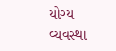યોગ્ય વ્યવસ્થા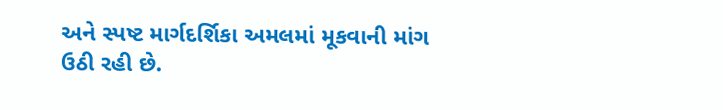અને સ્પષ્ટ માર્ગદર્શિકા અમલમાં મૂકવાની માંગ ઉઠી રહી છે.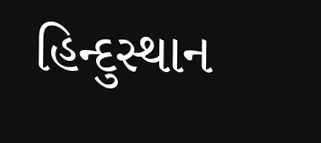હિન્દુસ્થાન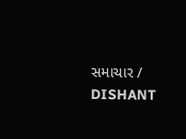સમાચાર / DISHANT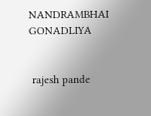NANDRAMBHAI GONADLIYA


 rajesh pande